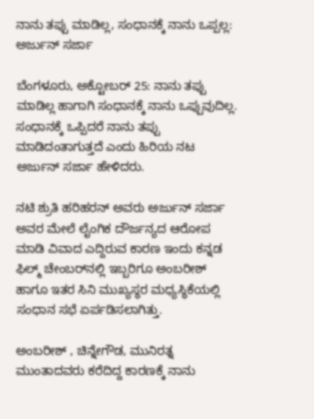ನಾನು ತಪ್ಪು ಮಾಡಿಲ್ಲ, ಸಂಧಾನಕ್ಕೆ ನಾನು ಒಪ್ಪಲ್ಲ: ಅರ್ಜುನ್ ಸರ್ಜಾ

ಬೆಂಗಳೂರು, ಅಕ್ಟೋಬರ್ 25: ನಾನು ತಪ್ಪು ಮಾಡಿಲ್ಲ ಹಾಗಾಗಿ ಸಂಧಾನಕ್ಕೆ ನಾನು ಒಪ್ಪುವುದಿಲ್ಲ. ಸಂಧಾನಕ್ಕೆ ಒಪ್ಪಿದರೆ ನಾನು ತಪ್ಪು ಮಾಡಿದಂತಾಗುತ್ತದೆ ಎಂದು ಹಿರಿಯ ನಟ ಅರ್ಜುನ್ ಸರ್ಜಾ ಹೇಳಿದರು.

ನಟಿ ಶ್ರುತಿ ಹರಿಹರನ್ ಅವರು ಅರ್ಜುನ್ ಸರ್ಜಾ ಅವರ ಮೇಲೆ ಲೈಂಗಿಕ ದೌರ್ಜನ್ಯದ ಆರೋಪ ಮಾಡಿ ವಿವಾದ ಎದ್ದಿರುವ ಕಾರಣ ಇಂದು ಕನ್ನಡ ಫಿಲ್ಮ್‌ ಚೇಂಬರ್‌ನಲ್ಲಿ ಇಬ್ಬರಿಗೂ ಅಂಬರೀಶ್ ಹಾಗೂ ಇತರ ಸಿನಿ ಮುಖ್ಯಸ್ಥರ ಮಧ್ಯಸ್ಥಿಕೆಯಲ್ಲಿ ಸಂಧಾನ ಸಭೆ ಏರ್ಪಡಿಸಲಾಗಿತ್ತು.

ಅಂಬರೀಶ್ , ಚಿನ್ನೇಗೌಡ, ಮುನಿರತ್ನ ಮುಂತಾದವರು ಕರೆದಿದ್ದ ಕಾರಣಕ್ಕೆ ನಾನು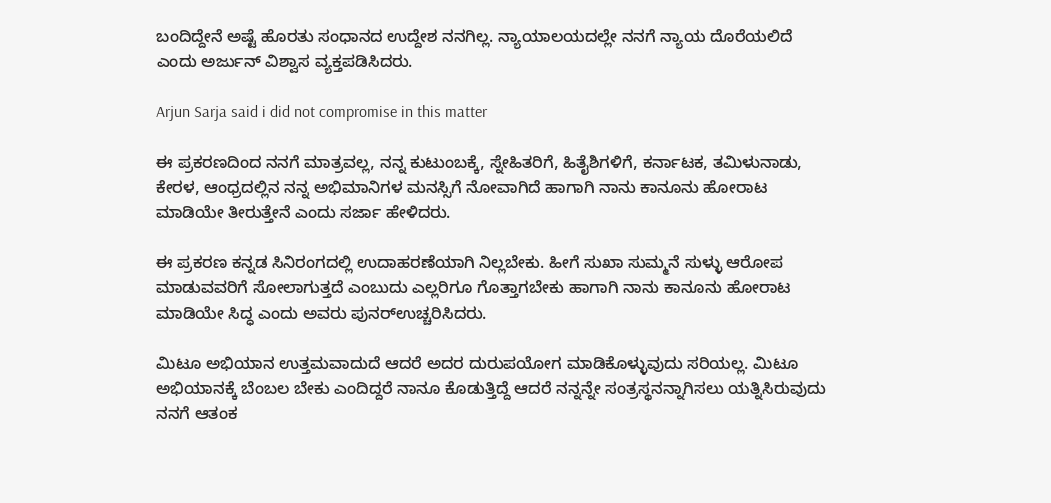ಬಂದಿದ್ದೇನೆ ಅಷ್ಟೆ ಹೊರತು ಸಂಧಾನದ ಉದ್ದೇಶ ನನಗಿಲ್ಲ. ನ್ಯಾಯಾಲಯದಲ್ಲೇ ನನಗೆ ನ್ಯಾಯ ದೊರೆಯಲಿದೆ ಎಂದು ಅರ್ಜುನ್ ವಿಶ್ವಾಸ ವ್ಯಕ್ತಪಡಿಸಿದರು.

Arjun Sarja said i did not compromise in this matter

ಈ ಪ್ರಕರಣದಿಂದ ನನಗೆ ಮಾತ್ರವಲ್ಲ, ನನ್ನ ಕುಟುಂಬಕ್ಕೆ, ಸ್ನೇಹಿತರಿಗೆ, ಹಿತೈಶಿಗಳಿಗೆ, ಕರ್ನಾಟಕ, ತಮಿಳುನಾಡು, ಕೇರಳ, ಆಂಧ್ರದಲ್ಲಿನ ನನ್ನ ಅಭಿಮಾನಿಗಳ ಮನಸ್ಸಿಗೆ ನೋವಾಗಿದೆ ಹಾಗಾಗಿ ನಾನು ಕಾನೂನು ಹೋರಾಟ ಮಾಡಿಯೇ ತೀರುತ್ತೇನೆ ಎಂದು ಸರ್ಜಾ ಹೇಳಿದರು.

ಈ ಪ್ರಕರಣ ಕನ್ನಡ ಸಿನಿರಂಗದಲ್ಲಿ ಉದಾಹರಣೆಯಾಗಿ ನಿಲ್ಲಬೇಕು. ಹೀಗೆ ಸುಖಾ ಸುಮ್ಮನೆ ಸುಳ್ಳು ಆರೋಪ ಮಾಡುವವರಿಗೆ ಸೋಲಾಗುತ್ತದೆ ಎಂಬುದು ಎಲ್ಲರಿಗೂ ಗೊತ್ತಾಗಬೇಕು ಹಾಗಾಗಿ ನಾನು ಕಾನೂನು ಹೋರಾಟ ಮಾಡಿಯೇ ಸಿದ್ಧ ಎಂದು ಅವರು ಪುನರ್‌ಉಚ್ಚರಿಸಿದರು.

ಮಿಟೂ ಅಭಿಯಾನ ಉತ್ತಮವಾದುದೆ ಆದರೆ ಅದರ ದುರುಪಯೋಗ ಮಾಡಿಕೊಳ್ಳುವುದು ಸರಿಯಲ್ಲ. ಮಿಟೂ ಅಭಿಯಾನಕ್ಕೆ ಬೆಂಬಲ ಬೇಕು ಎಂದಿದ್ದರೆ ನಾನೂ ಕೊಡುತ್ತಿದ್ದೆ ಆದರೆ ನನ್ನನ್ನೇ ಸಂತ್ರಸ್ಥನನ್ನಾಗಿಸಲು ಯತ್ನಿಸಿರುವುದು ನನಗೆ ಆತಂಕ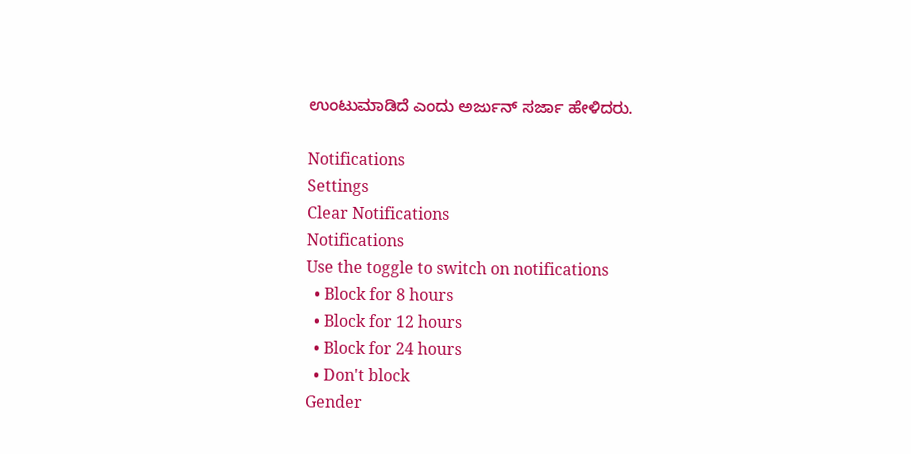ಉಂಟುಮಾಡಿದೆ ಎಂದು ಅರ್ಜುನ್ ಸರ್ಜಾ ಹೇಳಿದರು.

Notifications
Settings
Clear Notifications
Notifications
Use the toggle to switch on notifications
  • Block for 8 hours
  • Block for 12 hours
  • Block for 24 hours
  • Don't block
Gender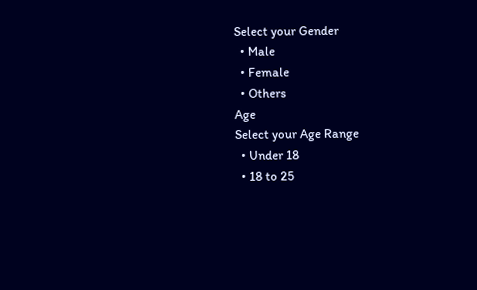Select your Gender
  • Male
  • Female
  • Others
Age
Select your Age Range
  • Under 18
  • 18 to 25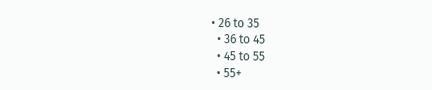• 26 to 35
  • 36 to 45
  • 45 to 55
  • 55+